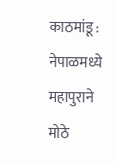काठमांडू : नेपाळमध्ये महापुराने मोठे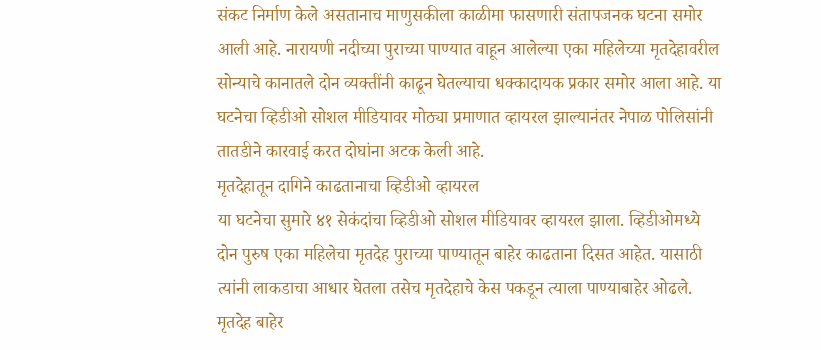संकट निर्माण केले असतानाच माणुसकीला काळीमा फासणारी संतापजनक घटना समोर आली आहे. नारायणी नदीच्या पुराच्या पाण्यात वाहून आलेल्या एका महिलेच्या मृतदेहावरील सोन्याचे कानातले दोन व्यक्तींनी काढून घेतल्याचा धक्कादायक प्रकार समोर आला आहे. या घटनेचा व्हिडीओ सोशल मीडियावर मोठ्या प्रमाणात व्हायरल झाल्यानंतर नेपाळ पोलिसांनी तातडीने कारवाई करत दोघांना अटक केली आहे.
मृतदेहातून दागिने काढतानाचा व्हिडीओ व्हायरल
या घटनेचा सुमारे ४१ सेकंदांचा व्हिडीओ सोशल मीडियावर व्हायरल झाला. व्हिडीओमध्ये दोन पुरुष एका महिलेचा मृतदेह पुराच्या पाण्यातून बाहेर काढताना दिसत आहेत. यासाठी त्यांनी लाकडाचा आधार घेतला तसेच मृतदेहाचे केस पकडून त्याला पाण्याबाहेर ओढले.
मृतदेह बाहेर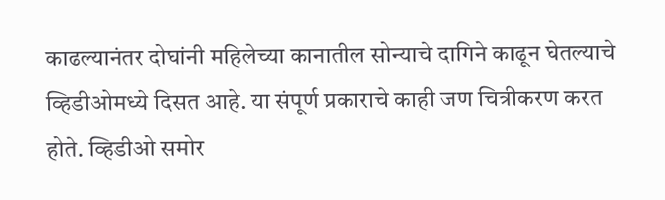काढल्यानंतर दोघांनी महिलेच्या कानातील सोन्याचे दागिने काढून घेतल्याचे व्हिडीओमध्ये दिसत आहे. या संपूर्ण प्रकाराचे काही जण चित्रीकरण करत होते. व्हिडीओ समोर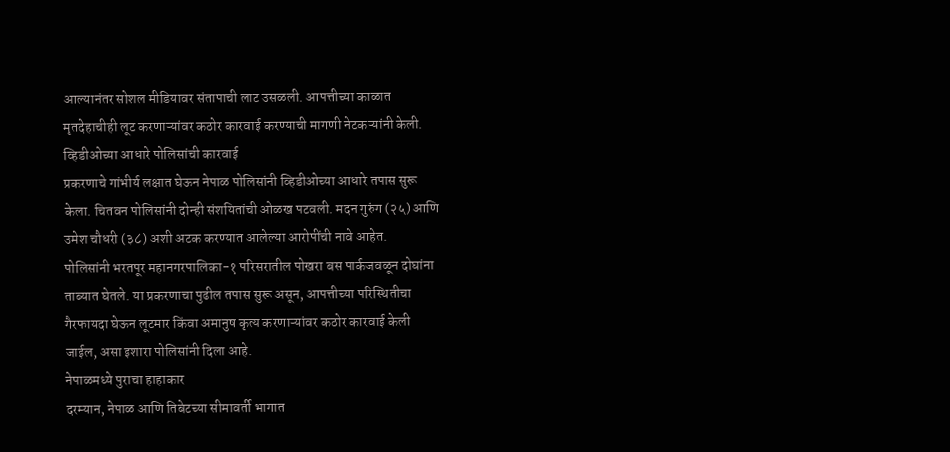आल्यानंतर सोशल मीडियावर संतापाची लाट उसळली. आपत्तीच्या काळात मृतदेहाचीही लूट करणाऱ्यांवर कठोर कारवाई करण्याची मागणी नेटकऱ्यांनी केली.
व्हिडीओच्या आधारे पोलिसांची कारवाई
प्रकरणाचे गांभीर्य लक्षात घेऊन नेपाळ पोलिसांनी व्हिडीओच्या आधारे तपास सुरू केला. चितवन पोलिसांनी दोन्ही संशयितांची ओळख पटवली. मदन गुरुंग (२५) आणि उमेश चौधरी (३८) अशी अटक करण्यात आलेल्या आरोपींची नावे आहेत.
पोलिसांनी भरतपूर महानगरपालिका-१ परिसरातील पोखरा बस पार्कजवळून दोघांना ताब्यात घेतले. या प्रकरणाचा पुढील तपास सुरू असून, आपत्तीच्या परिस्थितीचा गैरफायदा घेऊन लूटमार किंवा अमानुष कृत्य करणाऱ्यांवर कठोर कारवाई केली जाईल, असा इशारा पोलिसांनी दिला आहे.
नेपाळमध्ये पुराचा हाहाकार
दरम्यान, नेपाळ आणि तिबेटच्या सीमावर्ती भागात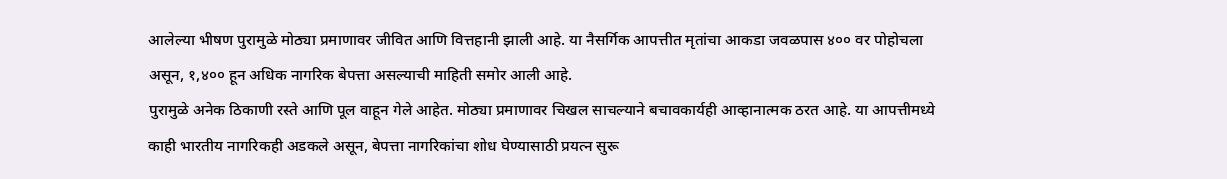आलेल्या भीषण पुरामुळे मोठ्या प्रमाणावर जीवित आणि वित्तहानी झाली आहे. या नैसर्गिक आपत्तीत मृतांचा आकडा जवळपास ४०० वर पोहोचला असून, १,४०० हून अधिक नागरिक बेपत्ता असल्याची माहिती समोर आली आहे.
पुरामुळे अनेक ठिकाणी रस्ते आणि पूल वाहून गेले आहेत. मोठ्या प्रमाणावर चिखल साचल्याने बचावकार्यही आव्हानात्मक ठरत आहे. या आपत्तीमध्ये काही भारतीय नागरिकही अडकले असून, बेपत्ता नागरिकांचा शोध घेण्यासाठी प्रयत्न सुरू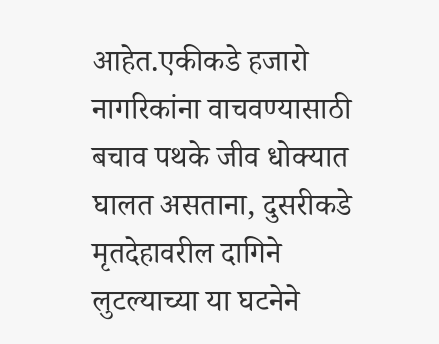आहेत.एकीकडे हजारो नागरिकांना वाचवण्यासाठी बचाव पथके जीव धोक्यात घालत असताना, दुसरीकडे मृतदेहावरील दागिने लुटल्याच्या या घटनेने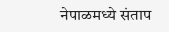नेपाळमध्ये संताप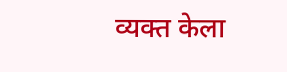व्यक्त केला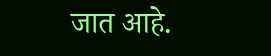जात आहे.